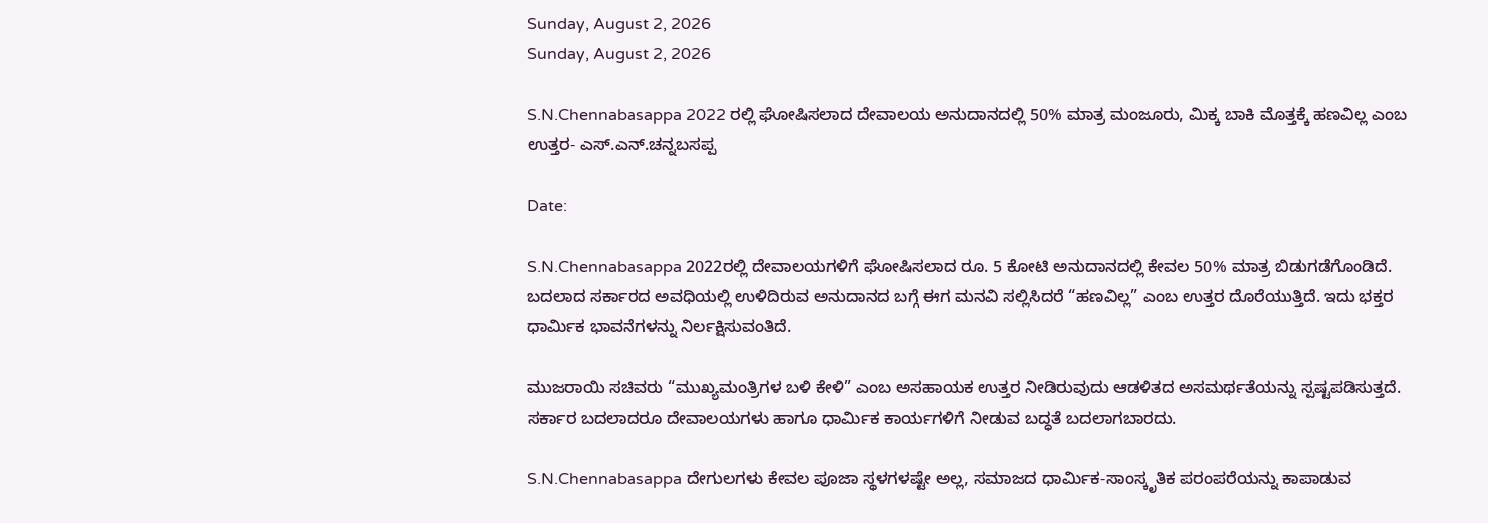Sunday, August 2, 2026
Sunday, August 2, 2026

S.N.Chennabasappa 2022 ರಲ್ಲಿ ಘೋಷಿಸಲಾದ ದೇವಾಲಯ ಅನುದಾನದಲ್ಲಿ 50% ಮಾತ್ರ ಮಂಜೂರು, ಮಿಕ್ಕ ಬಾಕಿ ಮೊತ್ತಕ್ಕೆ ಹಣವಿಲ್ಲ ಎಂಬ ಉತ್ತರ- ಎಸ್.ಎನ್.ಚನ್ನಬಸಪ್ಪ

Date:

S.N.Chennabasappa 2022ರಲ್ಲಿ ದೇವಾಲಯಗಳಿಗೆ ಘೋಷಿಸಲಾದ ರೂ. 5 ಕೋಟಿ ಅನುದಾನದಲ್ಲಿ ಕೇವಲ 50% ಮಾತ್ರ ಬಿಡುಗಡೆಗೊಂಡಿದೆ. ಬದಲಾದ ಸರ್ಕಾರದ ಅವಧಿಯಲ್ಲಿ ಉಳಿದಿರುವ ಅನುದಾನದ ಬಗ್ಗೆ ಈಗ ಮನವಿ ಸಲ್ಲಿಸಿದರೆ “ಹಣವಿಲ್ಲ” ಎಂಬ ಉತ್ತರ ದೊರೆಯುತ್ತಿದೆ. ಇದು ಭಕ್ತರ ಧಾರ್ಮಿಕ ಭಾವನೆಗಳನ್ನು ನಿರ್ಲಕ್ಷಿಸುವಂತಿದೆ.

ಮುಜರಾಯಿ ಸಚಿವರು “ಮುಖ್ಯಮಂತ್ರಿಗಳ ಬಳಿ ಕೇಳಿ” ಎಂಬ ಅಸಹಾಯಕ ಉತ್ತರ ನೀಡಿರುವುದು ಆಡಳಿತದ ಅಸಮರ್ಥತೆಯನ್ನು ಸ್ಪಷ್ಟಪಡಿಸುತ್ತದೆ. ಸರ್ಕಾರ ಬದಲಾದರೂ ದೇವಾಲಯಗಳು ಹಾಗೂ ಧಾರ್ಮಿಕ ಕಾರ್ಯಗಳಿಗೆ ನೀಡುವ ಬದ್ಧತೆ ಬದಲಾಗಬಾರದು.

S.N.Chennabasappa ದೇಗುಲಗಳು ಕೇವಲ ಪೂಜಾ ಸ್ಥಳಗಳಷ್ಟೇ ಅಲ್ಲ, ಸಮಾಜದ ಧಾರ್ಮಿಕ-ಸಾಂಸ್ಕೃತಿಕ ಪರಂಪರೆಯನ್ನು ಕಾಪಾಡುವ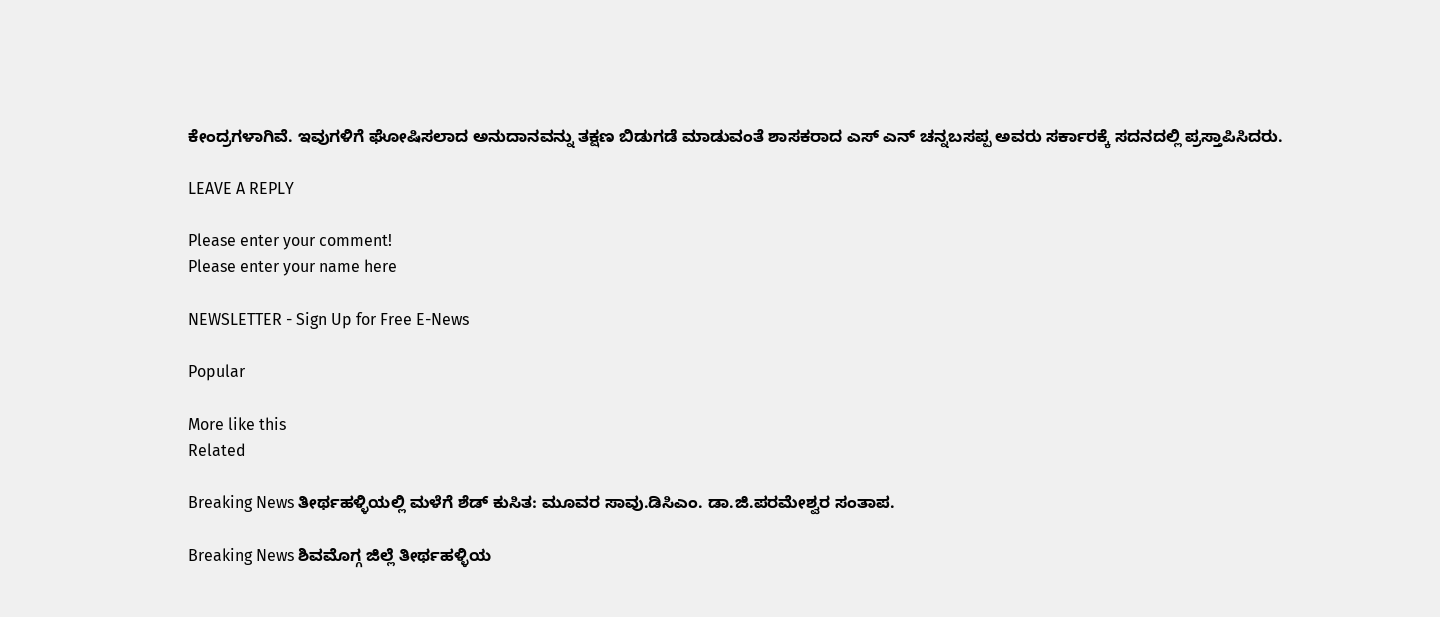ಕೇಂದ್ರಗಳಾಗಿವೆ. ಇವುಗಳಿಗೆ ಘೋಷಿಸಲಾದ ಅನುದಾನವನ್ನು ತಕ್ಷಣ ಬಿಡುಗಡೆ ಮಾಡುವಂತೆ ಶಾಸಕರಾದ ಎಸ್ ಎನ್ ಚನ್ನಬಸಪ್ಪ ಅವರು ಸರ್ಕಾರಕ್ಕೆ ಸದನದಲ್ಲಿ ಪ್ರಸ್ತಾಪಿಸಿದರು.

LEAVE A REPLY

Please enter your comment!
Please enter your name here

NEWSLETTER - Sign Up for Free E-News

Popular

More like this
Related

Breaking News ತೀರ್ಥಹಳ್ಳಿಯಲ್ಲಿ ಮಳೆಗೆ ಶೆಡ್ ಕುಸಿತ: ಮೂವರ ಸಾವು.ಡಿಸಿಎಂ. ಡಾ.ಜಿ.ಪರಮೇಶ್ವರ ಸಂತಾಪ.

Breaking News ಶಿವಮೊಗ್ಗ ಜಿಲ್ಲೆ ತೀರ್ಥಹಳ್ಳಿಯ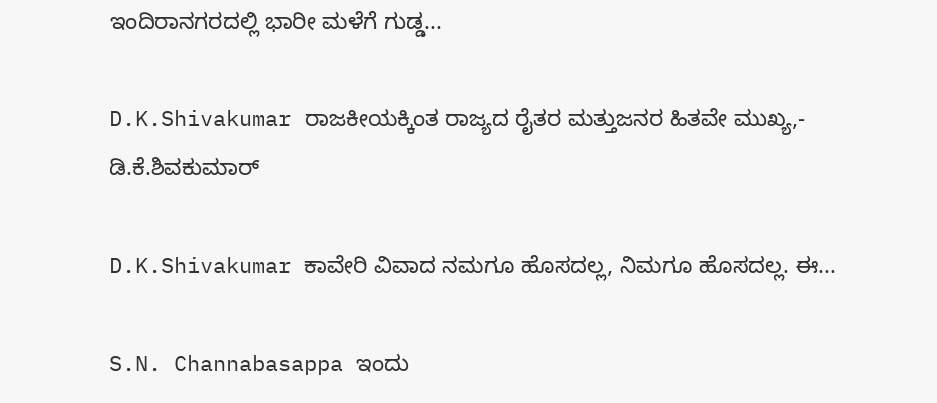ಇಂದಿರಾನಗರದಲ್ಲಿ ಭಾರೀ ಮಳೆಗೆ ಗುಡ್ಡ...

D.K.Shivakumar ರಾಜಕೀಯಕ್ಕಿಂತ ರಾಜ್ಯದ ರೈತರ ಮತ್ತುಜನರ ಹಿತವೇ ಮುಖ್ಯ,- ಡಿ.ಕೆ.ಶಿವಕುಮಾರ್

D.K.Shivakumar ಕಾವೇರಿ ವಿವಾದ ನಮಗೂ ಹೊಸದಲ್ಲ, ನಿಮಗೂ ಹೊಸದಲ್ಲ. ಈ...

S.N. Channabasappa ಇಂದು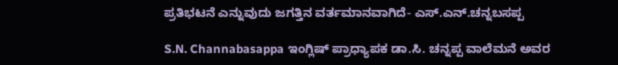ಪ್ರತಿಭಟನೆ ಎನ್ನುವುದು ಜಗತ್ತಿನ ವರ್ತಮಾನವಾಗಿದೆ- ಎಸ್.ಎನ್.ಚನ್ನಬಸಪ್ಪ

S.N. Channabasappa ಇಂಗ್ಲಿಷ್ ಪ್ರಾಧ್ಯಾಪಕ ಡಾ.ಸಿ. ಚನ್ನಪ್ಪ ವಾಲೆಮನೆ ಅವರ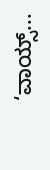‘ವಾಯ್ಸ್...